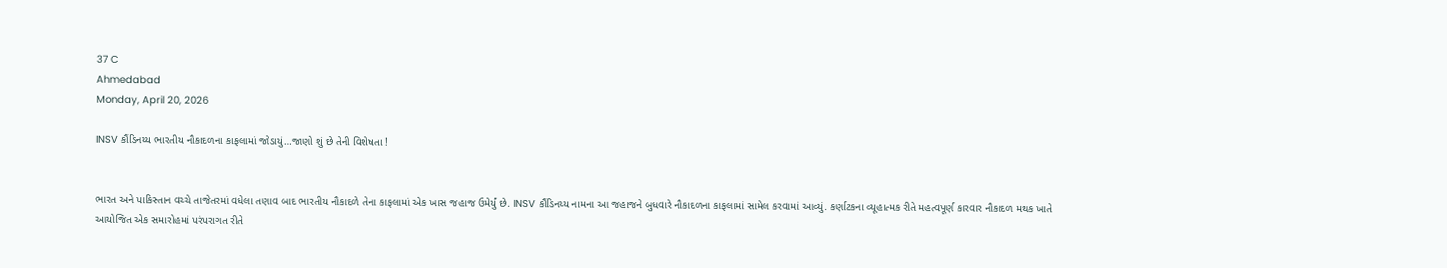37 C
Ahmedabad
Monday, April 20, 2026

INSV કૌંડિનય્ય ભારતીય નૌકાદળના કાફલામાં જોડાયું…જાણો શું છે તેની વિશેષતા !


ભારત અને પાકિસ્તાન વચ્ચે તાજેતરમાં વધેલા તણાવ બાદ ભારતીય નૌકાદળે તેના કાફલામાં એક ખાસ જહાજ ઉમેર્યું છે. INSV કૌંડિનય્ય નામના આ જહાજને બુધવારે નૌકાદળના કાફલામાં સામેલ કરવામાં આવ્યું. કર્ણાટકના વ્યૂહાત્મક રીતે મહત્વપૂર્ણ કારવાર નૌકાદળ મથક ખાતે આયોજિત એક સમારોહમાં પરંપરાગત રીતે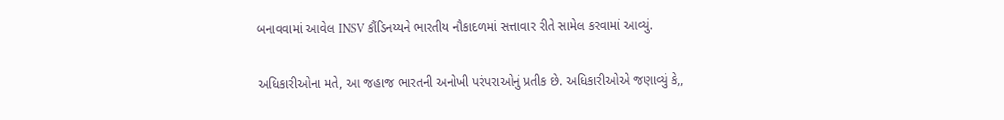બનાવવામાં આવેલ INSV કૌંડિનય્યને ભારતીય નૌકાદળમાં સત્તાવાર રીતે સામેલ કરવામાં આવ્યું.

અધિકારીઓના મતે, આ જહાજ ભારતની અનોખી પરંપરાઓનું પ્રતીક છે. અધિકારીઓએ જણાવ્યું કે,,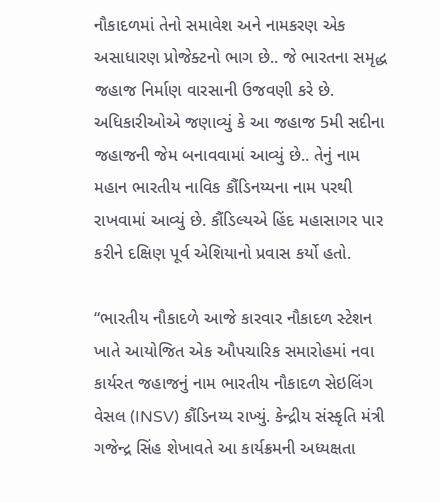નૌકાદળમાં તેનો સમાવેશ અને નામકરણ એક અસાધારણ પ્રોજેક્ટનો ભાગ છે.. જે ભારતના સમૃદ્ધ જહાજ નિર્માણ વારસાની ઉજવણી કરે છે. અધિકારીઓએ જણાવ્યું કે આ જહાજ 5મી સદીના જહાજની જેમ બનાવવામાં આવ્યું છે.. તેનું નામ મહાન ભારતીય નાવિક કૌંડિનય્યના નામ પરથી રાખવામાં આવ્યું છે. કૌંડિલ્યએ હિંદ મહાસાગર પાર કરીને દક્ષિણ પૂર્વ એશિયાનો પ્રવાસ કર્યો હતો.

“ભારતીય નૌકાદળે આજે કારવાર નૌકાદળ સ્ટેશન ખાતે આયોજિત એક ઔપચારિક સમારોહમાં નવા કાર્યરત જહાજનું નામ ભારતીય નૌકાદળ સેઇલિંગ વેસલ (INSV) કૌંડિનય્ય રાખ્યું. કેન્દ્રીય સંસ્કૃતિ મંત્રી ગજેન્દ્ર સિંહ શેખાવતે આ કાર્યક્રમની અધ્યક્ષતા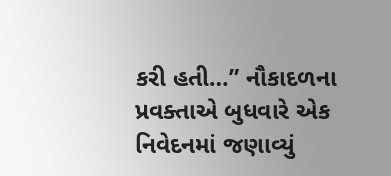કરી હતી…” નૌકાદળના પ્રવક્તાએ બુધવારે એક નિવેદનમાં જણાવ્યું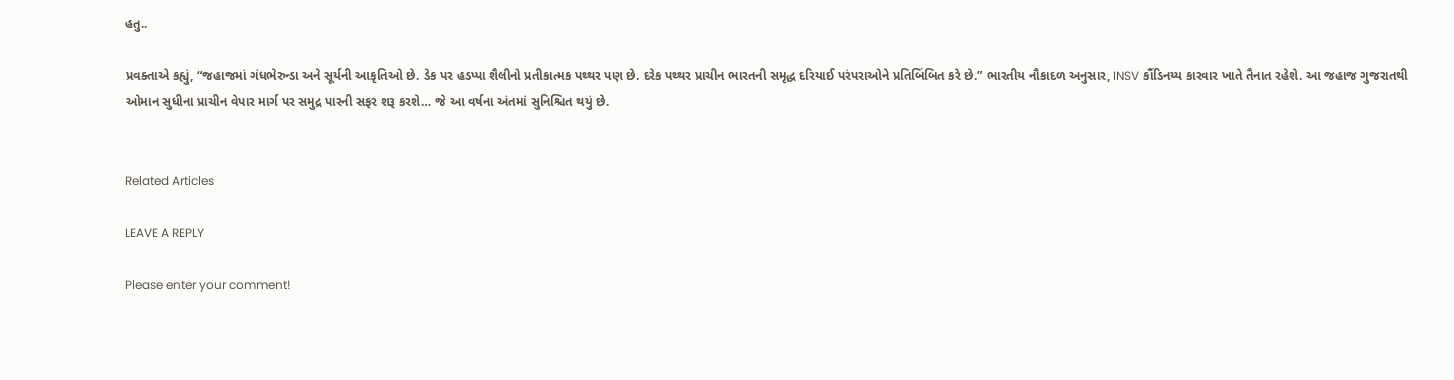હતુ..

પ્રવક્તાએ કહ્યું, “જહાજમાં ગંધભેરુન્ડા અને સૂર્યની આકૃતિઓ છે. ડેક પર હડપ્પા શૈલીનો પ્રતીકાત્મક પથ્થર પણ છે. દરેક પથ્થર પ્રાચીન ભારતની સમૃદ્ધ દરિયાઈ પરંપરાઓને પ્રતિબિંબિત કરે છે.” ભારતીય નૌકાદળ અનુસાર, INSV કૌંડિનય્ય કારવાર ખાતે તૈનાત રહેશે. આ જહાજ ગુજરાતથી ઓમાન સુધીના પ્રાચીન વેપાર માર્ગ પર સમુદ્ર પારની સફર શરૂ કરશે… જે આ વર્ષના અંતમાં સુનિશ્ચિત થયું છે.


Related Articles

LEAVE A REPLY

Please enter your comment!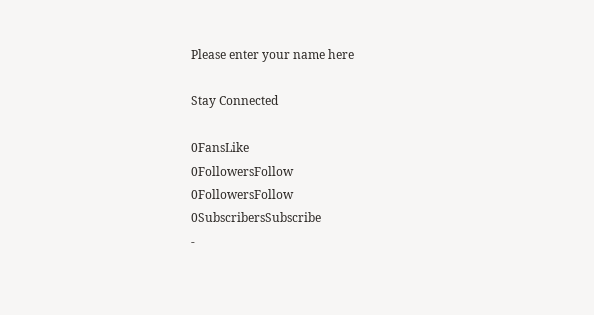Please enter your name here

Stay Connected

0FansLike
0FollowersFollow
0FollowersFollow
0SubscribersSubscribe
-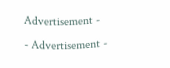Advertisement -
- Advertisement -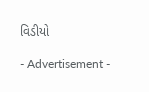વિડીયો

- Advertisement -